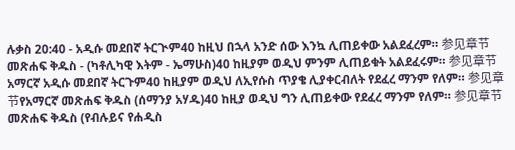ሉቃስ 20:40 - አዲሱ መደበኛ ትርጒም40 ከዚህ በኋላ አንድ ሰው እንኳ ሊጠይቀው አልደፈረም። 参见章节መጽሐፍ ቅዱስ - (ካቶሊካዊ እትም - ኤማሁስ)40 ከዚያም ወዲህ ምንም ሊጠይቁት አልደፈሩም። 参见章节አማርኛ አዲሱ መደበኛ ትርጉም40 ከዚያም ወዲህ ለኢየሱስ ጥያቄ ሊያቀርብለት የደፈረ ማንም የለም። 参见章节የአማርኛ መጽሐፍ ቅዱስ (ሰማንያ አሃዱ)40 ከዚያ ወዲህ ግን ሊጠይቀው የደፈረ ማንም የለም። 参见章节መጽሐፍ ቅዱስ (የብሉይና የሐዲስ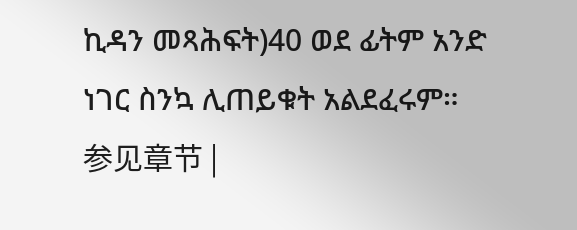ኪዳን መጻሕፍት)40 ወደ ፊትም አንድ ነገር ስንኳ ሊጠይቁት አልደፈሩም። 参见章节 |